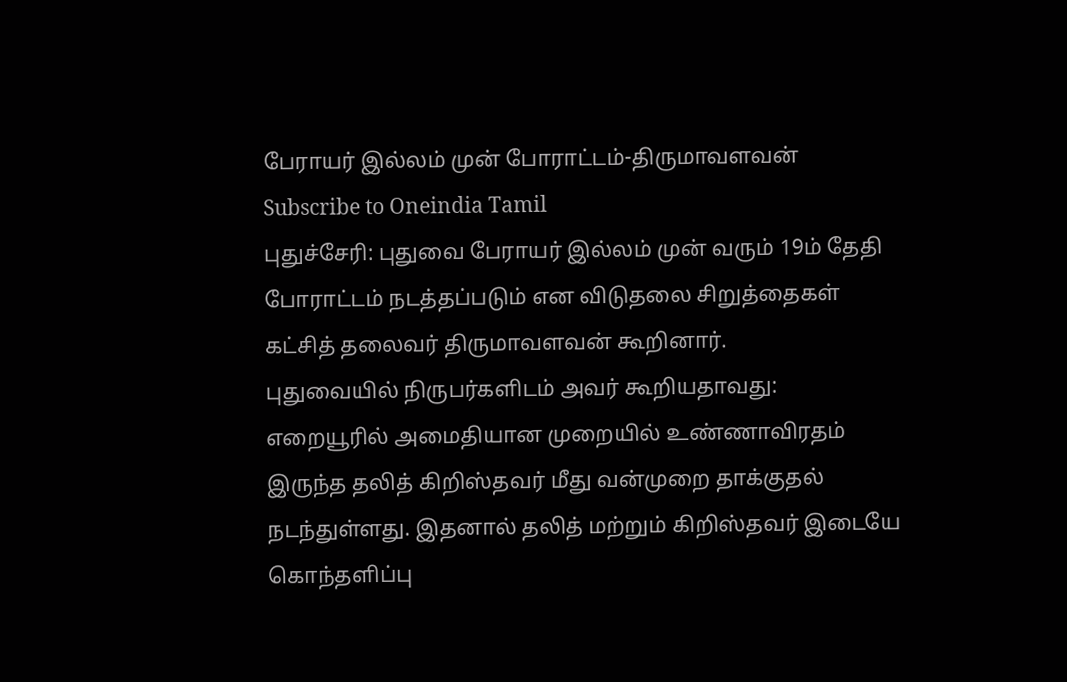பேராயர் இல்லம் முன் போராட்டம்-திருமாவளவன்
Subscribe to Oneindia Tamil
புதுச்சேரி: புதுவை பேராயர் இல்லம் முன் வரும் 19ம் தேதி போராட்டம் நடத்தப்படும் என விடுதலை சிறுத்தைகள் கட்சித் தலைவர் திருமாவளவன் கூறினார்.
புதுவையில் நிருபர்களிடம் அவர் கூறியதாவது:
எறையூரில் அமைதியான முறையில் உண்ணாவிரதம் இருந்த தலித் கிறிஸ்தவர் மீது வன்முறை தாக்குதல் நடந்துள்ளது. இதனால் தலித் மற்றும் கிறிஸ்தவர் இடையே கொந்தளிப்பு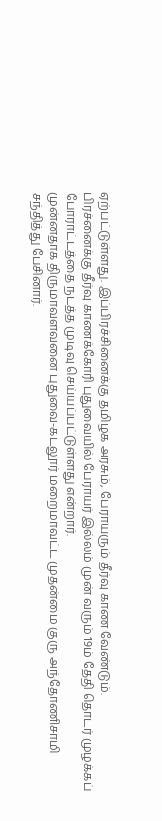ஏற்பட்டுள்ளது. இப்பிரச்சினைக்கு தமிழக அரசும், பேராயரும் தீர்வு காண வேண்டும்.
பிரச்னைக்கு தீர்வு காணக்கோரி புதுவையில் பேராயர் இல்லம் முன் வரும் 19ம் தேதி தொடர் முழக்கப் போராட்டத்தை நடத்த முடிவு செய்யப்பட்டுள்ளது என்றார்.
முன்னதாக திருமாவளவனை புதுவை-கடலூர் மறைமாவட்ட முதன்மை குரு அந்தோணிசாமி சந்தித்து பேசினார்.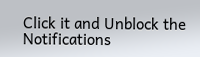Click it and Unblock the Notifications